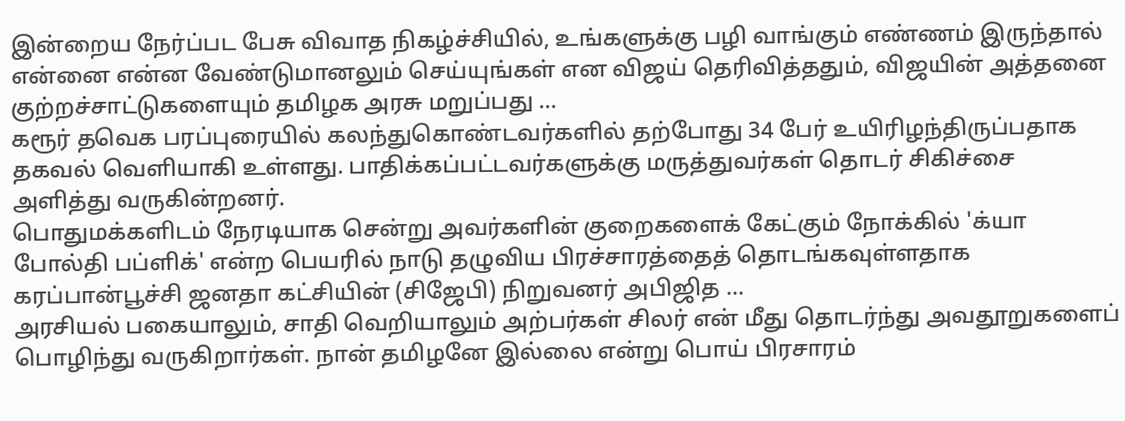இன்றைய நேர்ப்பட பேசு விவாத நிகழ்ச்சியில், உங்களுக்கு பழி வாங்கும் எண்ணம் இருந்தால் என்னை என்ன வேண்டுமானலும் செய்யுங்கள் என விஜய் தெரிவித்ததும், விஜயின் அத்தனை குற்றச்சாட்டுகளையும் தமிழக அரசு மறுப்பது ...
கரூர் தவெக பரப்புரையில் கலந்துகொண்டவர்களில் தற்போது 34 பேர் உயிரிழந்திருப்பதாக தகவல் வெளியாகி உள்ளது. பாதிக்கப்பட்டவர்களுக்கு மருத்துவர்கள் தொடர் சிகிச்சை அளித்து வருகின்றனர்.
பொதுமக்களிடம் நேரடியாக சென்று அவர்களின் குறைகளைக் கேட்கும் நோக்கில் 'க்யா போல்தி பப்ளிக்' என்ற பெயரில் நாடு தழுவிய பிரச்சாரத்தைத் தொடங்கவுள்ளதாக கரப்பான்பூச்சி ஜனதா கட்சியின் (சிஜேபி) நிறுவனர் அபிஜித ...
அரசியல் பகையாலும், சாதி வெறியாலும் அற்பர்கள் சிலர் என் மீது தொடர்ந்து அவதூறுகளைப் பொழிந்து வருகிறார்கள். நான் தமிழனே இல்லை என்று பொய் பிரசாரம்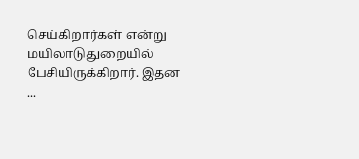செய்கிறார்கள் என்று மயிலாடுதுறையில் பேசியிருக்கிறார். இதன ...